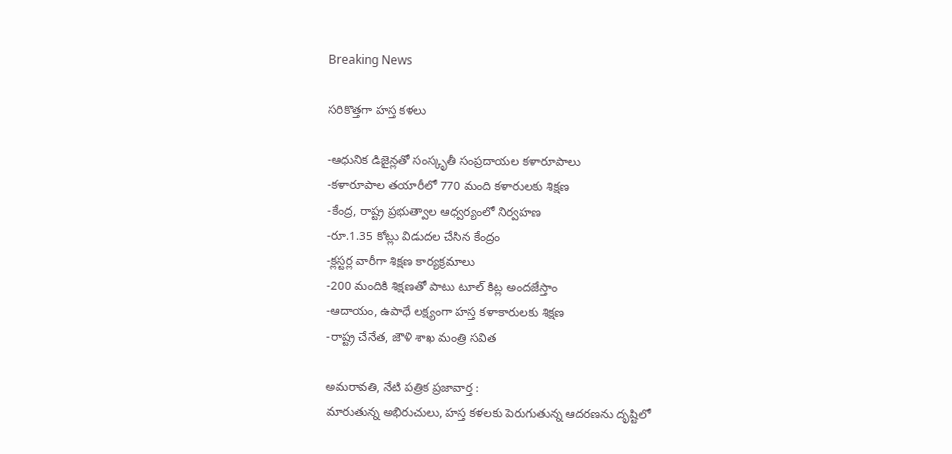Breaking News

సరికొత్తగా హస్త కళలు

-ఆధునిక డిజైన్లతో సంస్కృతీ సంప్రదాయల కళారూపాలు
-కళారూపాల తయారీలో 770 మంది కళారులకు శిక్షణ
-కేంద్ర, రాష్ట్ర ప్రభుత్వాల ఆధ్వర్యంలో నిర్వహణ
-రూ.1.35 కోట్లు విడుదల చేసిన కేంద్రం
-క్లస్టర్ల వారీగా శిక్షణ కార్యక్రమాలు
-200 మందికి శిక్షణతో పాటు టూల్ కిట్ల అందజేస్తాం
-ఆదాయం, ఉపాధే లక్ష్యంగా హస్త కళాకారులకు శిక్షణ
-రాష్ట్ర చేనేత, జౌళి శాఖ మంత్రి సవిత

అమరావతి, నేటి పత్రిక ప్రజావార్త :
మారుతున్న అభిరుచులు, హస్త కళలకు పెరుగుతున్న ఆదరణను దృష్టిలో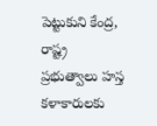పెట్టుకుని కేంద్ర, రాష్ట్ర ప్రభుత్వాలు హస్త కళాకారులకు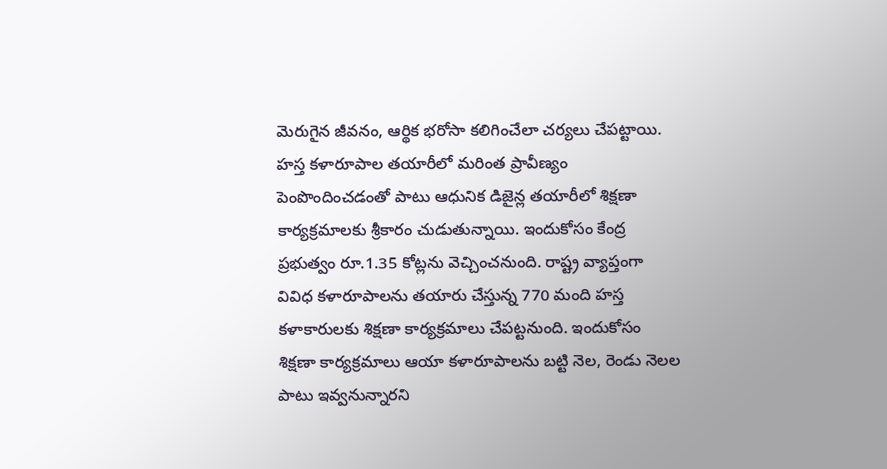మెరుగైన జీవనం, ఆర్థిక భరోసా కలిగించేలా చర్యలు చేపట్టాయి. హస్త కళారూపాల తయారీలో మరింత ప్రావీణ్యం పెంపొందించడంతో పాటు ఆధునిక డిజైన్ల తయారీలో శిక్షణా కార్యక్రమాలకు శ్రీకారం చుడుతున్నాయి. ఇందుకోసం కేంద్ర ప్రభుత్వం రూ.1.35 కోట్లను వెచ్చించనుంది. రాష్ట్ర వ్యాప్తంగా వివిధ కళారూపాలను తయారు చేస్తున్న 770 మంది హస్త కళాకారులకు శిక్షణా కార్యక్రమాలు చేపట్టనుంది. ఇందుకోసం శిక్షణా కార్యక్రమాలు ఆయా కళారూపాలను బట్టి నెల, రెండు నెలల పాటు ఇవ్వనున్నారని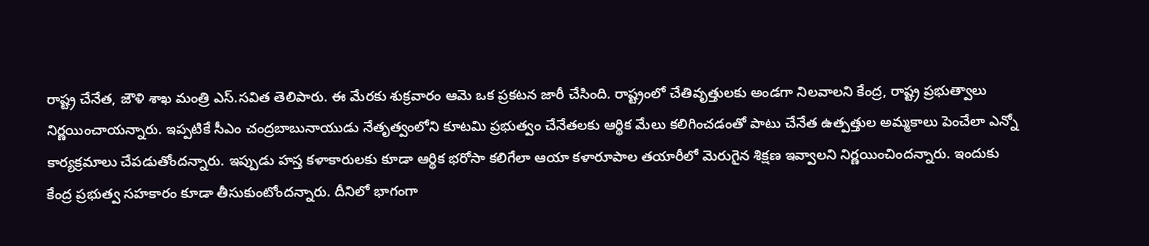రాష్ట్ర చేనేత, జౌళి శాఖ మంత్రి ఎస్.సవిత తెలిపారు. ఈ మేరకు శుక్రవారం ఆమె ఒక ప్రకటన జారీ చేసింది. రాష్ట్రంలో చేతివృత్తులకు అండగా నిలవాలని కేంద్ర, రాష్ట్ర ప్రభుత్వాలు నిర్ణయించాయన్నారు. ఇప్పటికే సీఎం చంద్రబాబునాయుడు నేతృత్వంలోని కూటమి ప్రభుత్వం చేనేతలకు ఆర్థిక మేలు కలిగించడంతో పాటు చేనేత ఉత్పత్తుల అమ్మకాలు పెంచేలా ఎన్నో కార్యక్రమాలు చేపడుతోందన్నారు. ఇప్పుడు హస్త కళాకారులకు కూడా ఆర్థిక భరోసా కలిగేలా ఆయా కళారూపాల తయారీలో మెరుగైన శిక్షణ ఇవ్వాలని నిర్ణయించిందన్నారు. ఇందుకు కేంద్ర ప్రభుత్వ సహకారం కూడా తీసుకుంటోందన్నారు. దీనిలో భాగంగా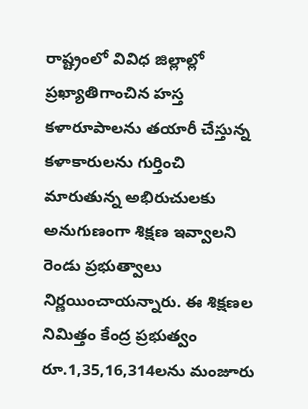రాష్ట్రంలో వివిధ జిల్లాల్లో ప్రఖ్యాతిగాంచిన హస్త కళారూపాలను తయారీ చేస్తున్న కళాకారులను గుర్తించి మారుతున్న అభిరుచులకు అనుగుణంగా శిక్షణ ఇవ్వాలని రెండు ప్రభుత్వాలు నిర్ణయించాయన్నారు. ఈ శిక్షణల నిమిత్తం కేంద్ర ప్రభుత్వం రూ.1,35,16,314లను మంజూరు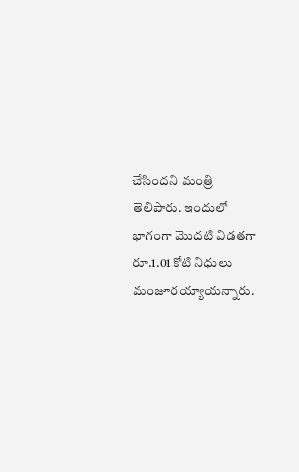చేసిందని మంత్రి తెలిపారు. ఇందులో భాగంగా మొదటి విడతగా రూ.1.01 కోటి నిధులు మంజూరయ్యాయన్నారు.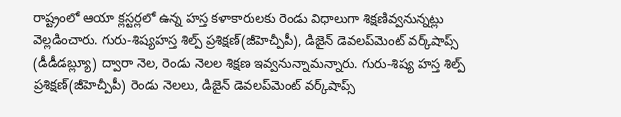రాష్ట్రంలో ఆయా క్లస్టర్లలో ఉన్న హస్త కళాకారులకు రెండు విధాలుగా శిక్షణివ్వనున్నట్లు వెల్లడించారు. గురు-శిష్యహస్త శిల్ప్ ప్రశిక్షణ్(జీహెచ్పీపీ), డిజైన్ డెవలప్‌మెంట్ వర్క్‌షాప్స్ (డీడీడబ్ల్యూ) ద్వారా నెల, రెండు నెలల శిక్షణ ఇవ్వనున్నామన్నారు. గురు-శిష్య హస్త శిల్ప్ ప్రశిక్షణ్(జీహెచ్పీపీ) రెండు నెలలు, డిజైన్ డెవలప్‌మెంట్ వర్క్‌షాప్స్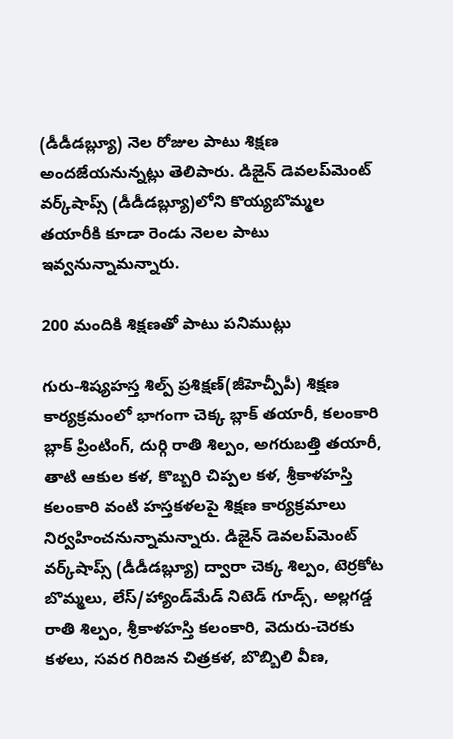(డీడీడబ్ల్యూ) నెల రోజుల పాటు శిక్షణ అందజేయనున్నట్లు తెలిపారు. డిజైన్ డెవలప్‌మెంట్ వర్క్‌షాప్స్ (డీడీడబ్ల్యూ)లోని కొయ్యబొమ్మల తయారీకి కూడా రెండు నెలల పాటు ఇవ్వనున్నామన్నారు.

200 మందికి శిక్షణతో పాటు పనిముట్లు

గురు-శిష్యహస్త శిల్ప్ ప్రశిక్షణ్(జీహెచ్పీపీ) శిక్షణ కార్యక్రమంలో భాగంగా చెక్క బ్లాక్ తయారీ, కలంకారి బ్లాక్ ప్రింటింగ్, దుర్గి రాతి శిల్పం, అగరుబత్తి తయారీ, తాటి ఆకుల కళ, కొబ్బరి చిప్పల కళ, శ్రీకాళహస్తి కలంకారి వంటి హస్తకళలపై శిక్షణ కార్యక్రమాలు నిర్వహించనున్నామన్నారు. డిజైన్ డెవలప్‌మెంట్ వర్క్‌షాప్స్ (డీడీడబ్ల్యూ) ద్వారా చెక్క శిల్పం, టెర్రకోట బొమ్మలు, లేస్/హ్యాండ్‌మేడ్ నిటెడ్ గూడ్స్, అల్లగడ్డ రాతి శిల్పం, శ్రీకాళహస్తి కలంకారి, వెదురు-చెరకు కళలు, సవర గిరిజన చిత్రకళ, బొబ్బిలి వీణ,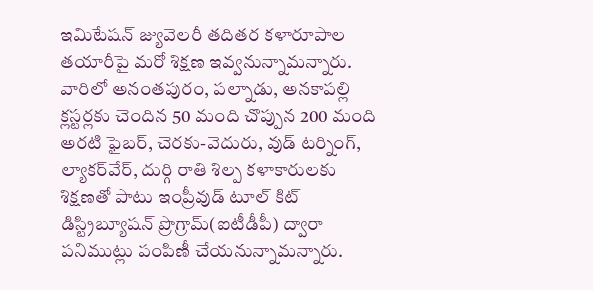ఇమిటేషన్ జ్యువెలరీ తదితర కళారూపాల తయారీపై మరో శిక్షణ ఇవ్వనున్నామన్నారు. వారిలో అనంతపురం, పల్నాడు, అనకాపల్లి క్లస్టర్లకు చెందిన 50 మంది చొప్పున 200 మంది అరటి ఫైబర్, చెరకు-వెదురు, వుడ్ టర్నింగ్, ల్యాకర్‌వేర్, దుర్గి రాతి శిల్ప కళాకారులకు శిక్షణతో పాటు ఇంప్రీవుడ్ టూల్ కిట్ డిస్ట్రిబ్యూషన్ ప్రొగ్రామ్(ఐటీడీపీ) ద్వారా పనిముట్లు పంపిణీ చేయనున్నామన్నారు.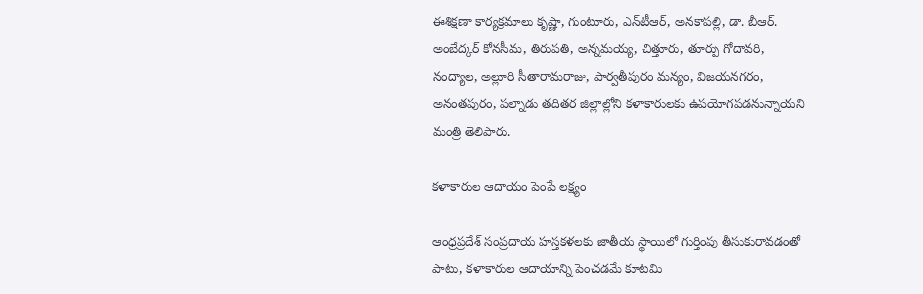ఈశిక్షణా కార్యక్రమాలు కృష్ణా, గుంటూరు, ఎన్‌టీఆర్, అనకాపల్లి, డా. బీఆర్. అంబేద్కర్ కోనసీమ, తిరుపతి, అన్నమయ్య, చిత్తూరు, తూర్పు గోదావరి, నంద్యాల, అల్లూరి సీతారామరాజు, పార్వతీపురం మన్యం, విజయనగరం, అనంతపురం, పల్నాడు తదితర జిల్లాల్లోని కళాకారులకు ఉపయోగపడనున్నాయని మంత్రి తెలిపారు.

కళాకారుల ఆదాయం పెంపే లక్ష్యం

ఆంధ్రప్రదేశ్‌ సంప్రదాయ హస్తకళలకు జాతీయ స్థాయిలో గుర్తింపు తీసుకురావడంతో పాటు, కళాకారుల ఆదాయాన్ని పెంచడమే కూటమి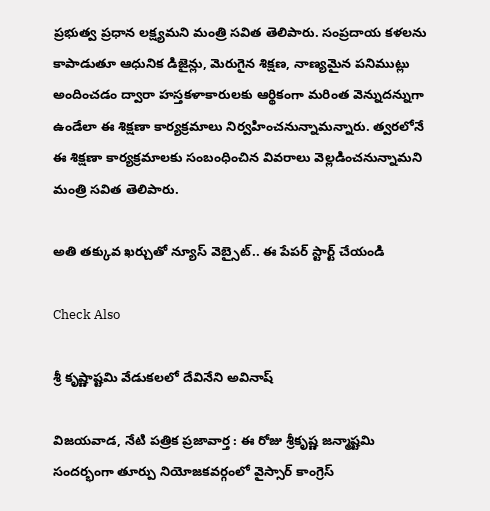ప్రభుత్వ ప్రధాన లక్ష్యమని మంత్రి సవిత తెలిపారు. సంప్రదాయ కళలను కాపాడుతూ ఆధునిక డిజైన్లు, మెరుగైన శిక్షణ, నాణ్యమైన పనిముట్లు అందించడం ద్వారా హస్తకళాకారులకు ఆర్థికంగా మరింత వెన్నుదన్నుగా ఉండేలా ఈ శిక్షణా కార్యక్రమాలు నిర్వహించనున్నామన్నారు. త్వరలోనే ఈ శిక్షణా కార్యక్రమాలకు సంబంధించిన వివరాలు వెల్లడించనున్నామని మంత్రి సవిత తెలిపారు.

అతి తక్కువ ఖర్చుతో న్యూస్ వెబ్సైట్.. ఈ పేపర్ స్టార్ట్ చేయండి

Check Also

శ్రీ కృష్ణాష్టమి వేడుకలలో దేవినేని అవినాష్

విజయవాడ, నేటి పత్రిక ప్రజావార్త : ఈ రోజు శ్రీకృష్ణ జన్మాష్టమి సందర్భంగా తూర్పు నియోజకవర్గంలో వైస్సార్ కాంగ్రెస్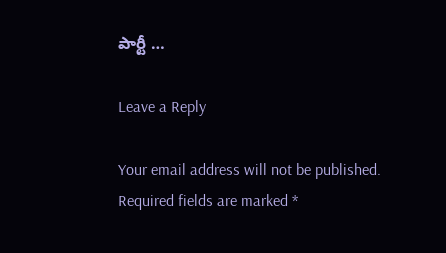పార్టీ …

Leave a Reply

Your email address will not be published. Required fields are marked *